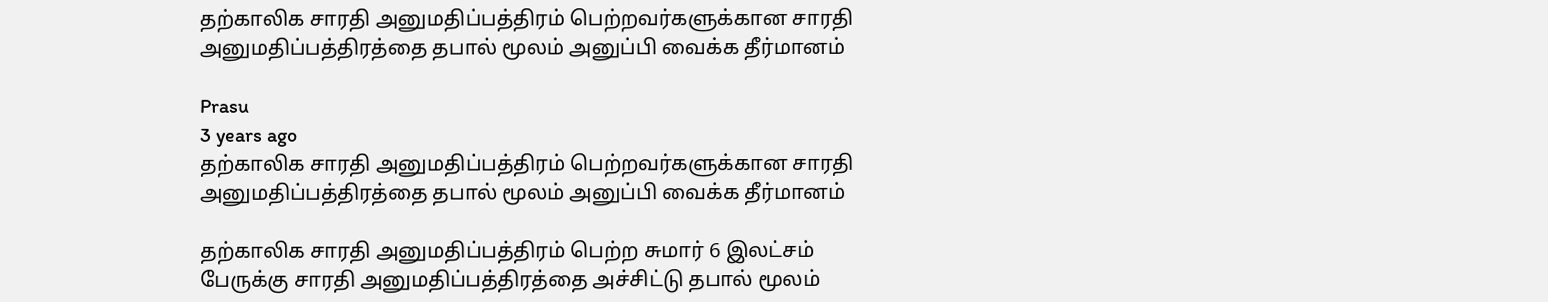தற்காலிக சாரதி அனுமதிப்பத்திரம் பெற்றவர்களுக்கான சாரதி அனுமதிப்பத்திரத்தை தபால் மூலம் அனுப்பி வைக்க தீர்மானம்

Prasu
3 years ago
தற்காலிக சாரதி அனுமதிப்பத்திரம் பெற்றவர்களுக்கான சாரதி அனுமதிப்பத்திரத்தை தபால் மூலம் அனுப்பி வைக்க தீர்மானம்

தற்காலிக சாரதி அனுமதிப்பத்திரம் பெற்ற சுமார் 6 இலட்சம் பேருக்கு சாரதி அனுமதிப்பத்திரத்தை அச்சிட்டு தபால் மூலம்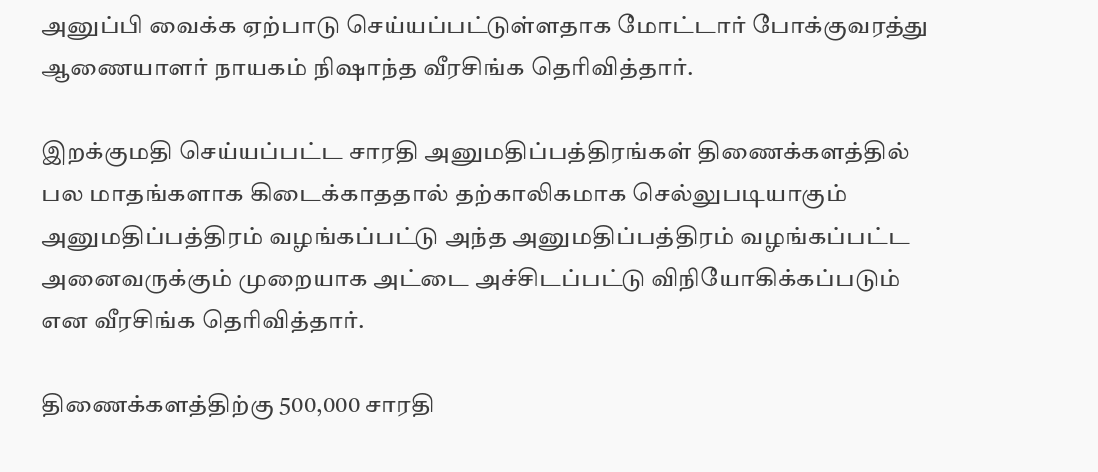அனுப்பி வைக்க ஏற்பாடு செய்யப்பட்டுள்ளதாக மோட்டார் போக்குவரத்து ஆணையாளர் நாயகம் நிஷாந்த வீரசிங்க தெரிவித்தார்.

இறக்குமதி செய்யப்பட்ட சாரதி அனுமதிப்பத்திரங்கள் திணைக்களத்தில் பல மாதங்களாக கிடைக்காததால் தற்காலிகமாக செல்லுபடியாகும் அனுமதிப்பத்திரம் வழங்கப்பட்டு அந்த அனுமதிப்பத்திரம் வழங்கப்பட்ட அனைவருக்கும் முறையாக அட்டை அச்சிடப்பட்டு விநியோகிக்கப்படும் என வீரசிங்க தெரிவித்தார்.

திணைக்களத்திற்கு 500,000 சாரதி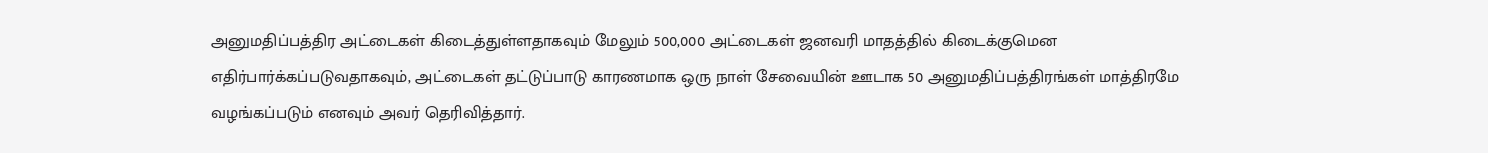அனுமதிப்பத்திர அட்டைகள் கிடைத்துள்ளதாகவும் மேலும் 500,000 அட்டைகள் ஜனவரி மாதத்தில் கிடைக்குமென எதிர்பார்க்கப்படுவதாகவும், அட்டைகள் தட்டுப்பாடு காரணமாக ஒரு நாள் சேவையின் ஊடாக 50 அனுமதிப்பத்திரங்கள் மாத்திரமே வழங்கப்படும் எனவும் அவர் தெரிவித்தார்.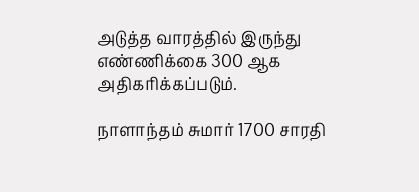அடுத்த வாரத்தில் இருந்து எண்ணிக்கை 300 ஆக அதிகரிக்கப்படும்.

நாளாந்தம் சுமார் 1700 சாரதி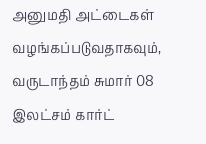அனுமதி அட்டைகள் வழங்கப்படுவதாகவும், வருடாந்தம் சுமார் 08 இலட்சம் கார்ட்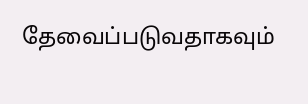தேவைப்படுவதாகவும்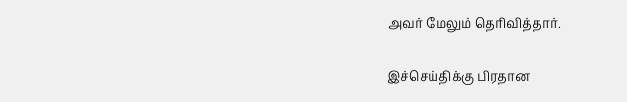அவர் மேலும் தெரிவித்தார்.

இச்செய்திக்கு பிரதான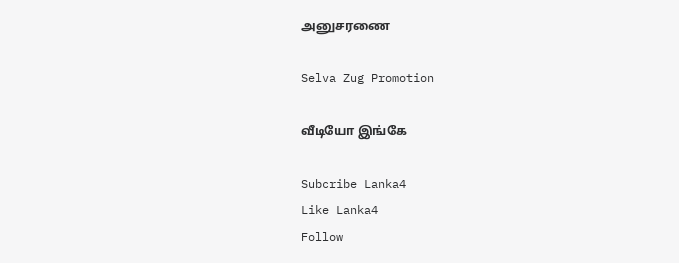அனுசரணை

Selva Zug Promotion

வீடியோ இங்கே

Subcribe Lanka4
Like Lanka4
Follow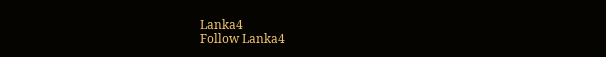Lanka4
Follow Lanka4